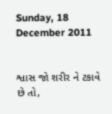Sunday, 18 December 2011


શ્વાસ જો શરીર ને ટકાવે છે તો,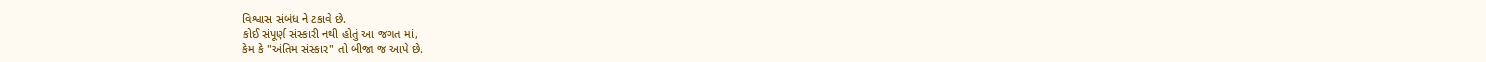વિશ્વાસ સંબંધ ને ટકાવે છે.
કોઈ સંપૂર્ણ સંસ્કારી નથી હોતું આ જગત માં,
કેમ કે "અંતિમ સંસ્કાર" તો બીજા જ આપે છે.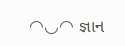◠◡◠ જ્ઞાન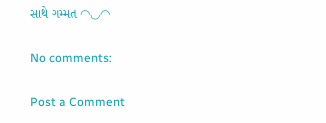સાથે ગમ્મત ◠◡◠

No comments:

Post a Comment